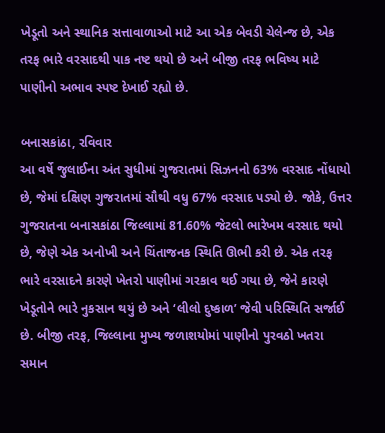ખેડૂતો અને સ્થાનિક સત્તાવાળાઓ માટે આ એક બેવડી ચેલેન્જ છે, એક તરફ ભારે વરસાદથી પાક નષ્ટ થયો છે અને બીજી તરફ ભવિષ્ય માટે પાણીનો અભાવ સ્પષ્ટ દેખાઈ રહ્યો છે.

બનાસકાંઠા, રવિવાર
આ વર્ષે જુલાઈના અંત સુધીમાં ગુજરાતમાં સિઝનનો 63% વરસાદ નોંધાયો છે, જેમાં દક્ષિણ ગુજરાતમાં સૌથી વધુ 67% વરસાદ પડ્યો છે. જોકે, ઉત્તર ગુજરાતના બનાસકાંઠા જિલ્લામાં 81.60% જેટલો ભારેખમ વરસાદ થયો છે, જેણે એક અનોખી અને ચિંતાજનક સ્થિતિ ઊભી કરી છે. એક તરફ ભારે વરસાદને કારણે ખેતરો પાણીમાં ગરકાવ થઈ ગયા છે, જેને કારણે ખેડૂતોને ભારે નુકસાન થયું છે અને ‘લીલો દુષ્કાળ’ જેવી પરિસ્થિતિ સર્જાઈ છે. બીજી તરફ, જિલ્લાના મુખ્ય જળાશયોમાં પાણીનો પુરવઠો ખતરા સમાન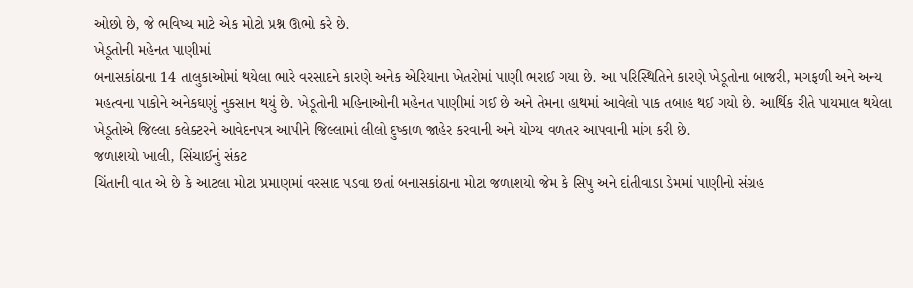ઓછો છે, જે ભવિષ્ય માટે એક મોટો પ્રશ્ન ઊભો કરે છે.
ખેડૂતોની મહેનત પાણીમાં
બનાસકાંઠાના 14 તાલુકાઓમાં થયેલા ભારે વરસાદને કારણે અનેક એરિયાના ખેતરોમાં પાણી ભરાઈ ગયા છે. આ પરિસ્થિતિને કારણે ખેડૂતોના બાજરી, મગફળી અને અન્ય મહત્વના પાકોને અનેકઘણું નુકસાન થયું છે. ખેડૂતોની મહિનાઓની મહેનત પાણીમાં ગઈ છે અને તેમના હાથમાં આવેલો પાક તબાહ થઈ ગયો છે. આર્થિક રીતે પાયમાલ થયેલા ખેડૂતોએ જિલ્લા કલેક્ટરને આવેદનપત્ર આપીને જિલ્લામાં લીલો દુષ્કાળ જાહેર કરવાની અને યોગ્ય વળતર આપવાની માંગ કરી છે.
જળાશયો ખાલી, સિંચાઈનું સંકટ
ચિંતાની વાત એ છે કે આટલા મોટા પ્રમાણમાં વરસાદ પડવા છતાં બનાસકાંઠાના મોટા જળાશયો જેમ કે સિપુ અને દાંતીવાડા ડેમમાં પાણીનો સંગ્રહ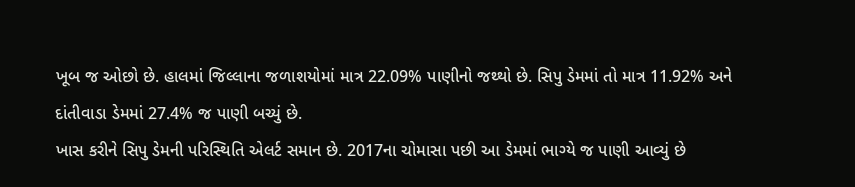ખૂબ જ ઓછો છે. હાલમાં જિલ્લાના જળાશયોમાં માત્ર 22.09% પાણીનો જથ્થો છે. સિપુ ડેમમાં તો માત્ર 11.92% અને દાંતીવાડા ડેમમાં 27.4% જ પાણી બચ્યું છે.
ખાસ કરીને સિપુ ડેમની પરિસ્થિતિ એલર્ટ સમાન છે. 2017ના ચોમાસા પછી આ ડેમમાં ભાગ્યે જ પાણી આવ્યું છે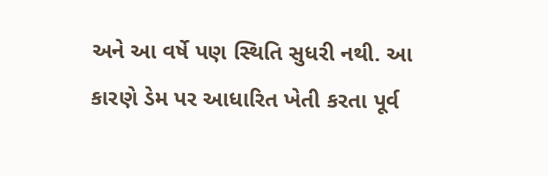અને આ વર્ષે પણ સ્થિતિ સુધરી નથી. આ કારણે ડેમ પર આધારિત ખેતી કરતા પૂર્વ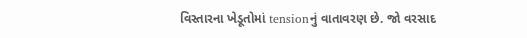વિસ્તારના ખેડૂતોમાં tensionનું વાતાવરણ છે. જો વરસાદ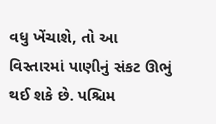વધુ ખેંચાશે, તો આ વિસ્તારમાં પાણીનું સંકટ ઊભું થઈ શકે છે. પશ્ચિમ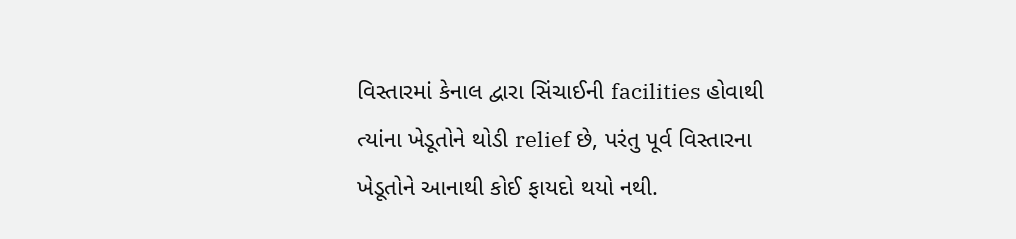વિસ્તારમાં કેનાલ દ્વારા સિંચાઈની facilities હોવાથી ત્યાંના ખેડૂતોને થોડી relief છે, પરંતુ પૂર્વ વિસ્તારના ખેડૂતોને આનાથી કોઈ ફાયદો થયો નથી.